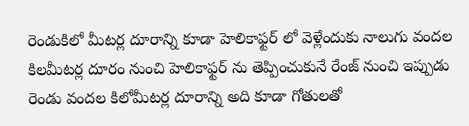రెండుకిలో మీటర్ల దూరాన్ని కూడా హెలికాఫ్టర్ లో వెళ్లేందుకు నాలుగు వందల కిలమీటర్ల దూరం నుంచి హెలికాఫ్టర్ ను తెప్పించుకునే రేంజ్ నుంచి ఇప్పుడు రెండు వందల కిలోమీటర్ల దూరాన్ని అది కూడా గోతులతో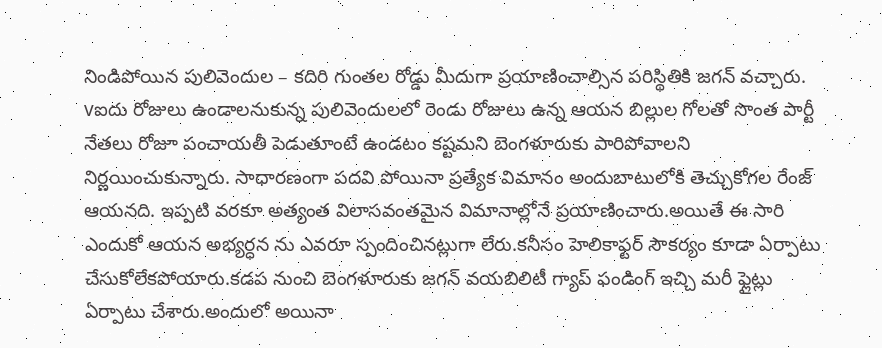నిండిపోయిన పులివెందుల – కదిరి గుంతల రోడ్డు మీదుగా ప్రయాణించాల్సిన పరిస్థితికి జగన్ వచ్చారు. vఐదు రోజులు ఉండాలనుకున్న పులివెందులలో రెండు రోజులు ఉన్న ఆయన బిల్లుల గోలతో సొంత పార్టీ నేతలు రోజూ పంచాయతీ పెడుతూంటే ఉండటం కష్టమని బెంగళూరుకు పారిపోవాలని నిర్ణయించుకున్నారు. సాధారణంగా పదవి పోయినా ప్రత్యేక విమానం అందుబాటులోకి తెచ్చుకోగల రేంజ్ ఆయనది. ఇప్పటి వరకూ అత్యంత విలాసవంతమైన విమానాల్లోనే ప్రయాణించారు.అయితే ఈ సారి ఎందుకో ఆయన అభ్యర్ధన ను ఎవరూ స్పందించినట్లుగా లేరు.కనీసం హెలికాఫ్టర్ సౌకర్యం కూడా ఏర్పాటు చేసుకోలేకపోయారు.కడప నుంచి బెంగళూరుకు జగన్ వయబిలిటీ గ్యాప్ ఫండింగ్ ఇచ్చి మరీ ఫ్లైట్లు ఏర్పాటు చేశారు.అందులో అయినా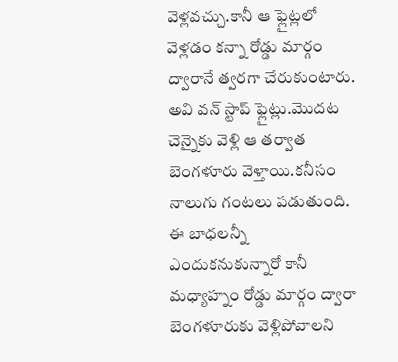వెళ్లవచ్చు.కానీ ఆ ఫ్లైట్లలో వెళ్లడం కన్నా రోడ్డు మార్గం ద్వారానే త్వరగా చేరుకుంటారు. అవి వన్ స్టాప్ ఫ్లైట్లు.మొదట చెన్నైకు వెళ్లి ఆ తర్వాత బెంగళూరు వెళ్తాయి.కనీసం నాలుగు గంటలు పడుతుంది. ఈ బాధలన్నీ ఎందుకనుకున్నారో కానీ మధ్యాహ్నం రోడ్డు మార్గం ద్వారా బెంగళూరుకు వెళ్లిపోవాలని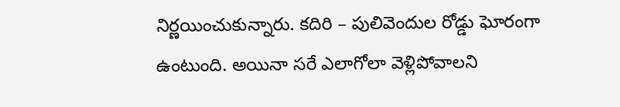నిర్ణయించుకున్నారు. కదిరి – పులివెందుల రోడ్డు ఘోరంగా ఉంటుంది. అయినా సరే ఎలాగోలా వెళ్లిపోవాలని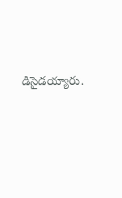డిసైడయ్యారు.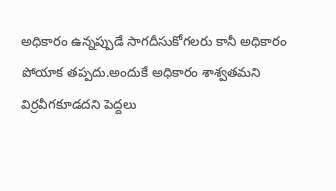అధికారం ఉన్నప్పుడే సాగదీసుకోగలరు కానీ అధికారం పోయాక తప్పదు.అందుకే అధికారం శాశ్వతమని విర్రవీగకూడదని పెద్దలు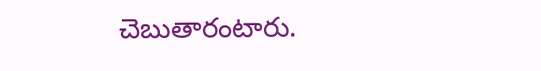చెబుతారంటారు.